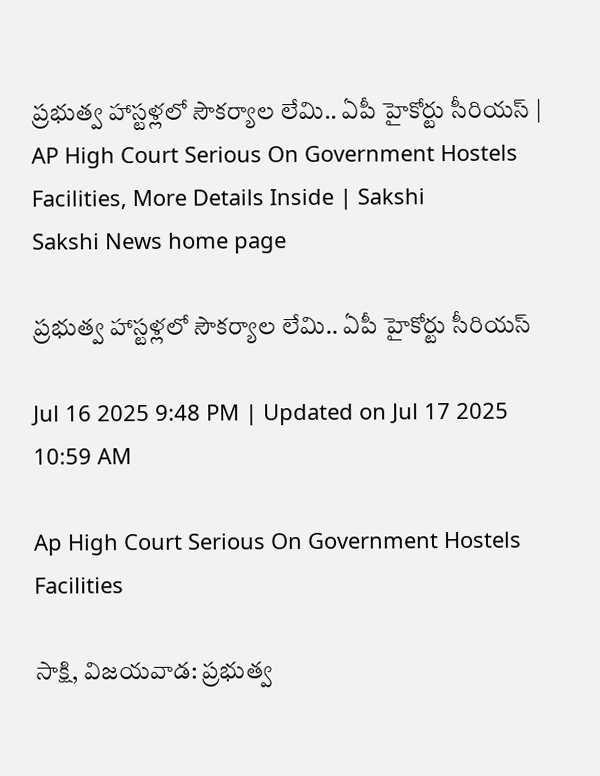ప్రభుత్వ హాస్టళ్లలో సౌకర్యాల లేమి.. ఏపీ హైకోర్టు సీరియస్‌ | AP High Court Serious On Government Hostels Facilities, More Details Inside | Sakshi
Sakshi News home page

ప్రభుత్వ హాస్టళ్లలో సౌకర్యాల లేమి.. ఏపీ హైకోర్టు సీరియస్‌

Jul 16 2025 9:48 PM | Updated on Jul 17 2025 10:59 AM

Ap High Court Serious On Government Hostels Facilities

సాక్షి, విజయవాడ: ప్రభుత్వ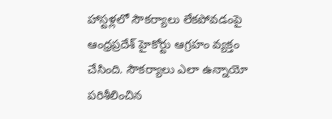హాస్టళ్లలో సౌకర్యాలు లేకపోవడంపై ఆంధ్రప్రదేశ్‌ హైకోర్టు ఆగ్రహం వ్యక్తం చేసింది. సౌకర్యాలు ఎలా ఉన్నాయో పరిశీలించిన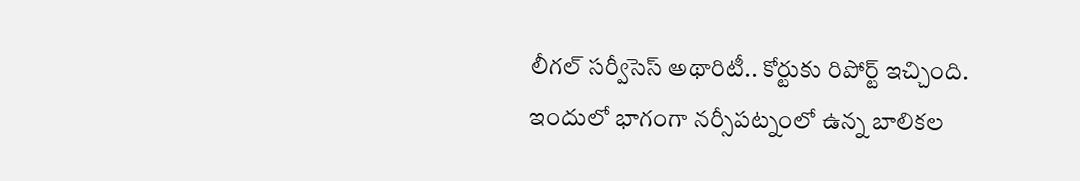లీగల్ సర్వీసెస్ అథారిటీ.. కోర్టుకు రిపోర్ట్ ఇచ్చింది. ఇందులో భాగంగా నర్సీపట్నంలో ఉన్న బాలికల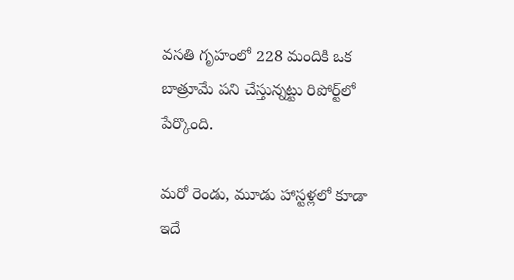వసతి గృహంలో 228 మందికి ఒక బాత్రూమే పని చేస్తున్నట్టు రిపోర్ట్‌లో పేర్కొంది.

మరో రెండు, మూడు హాస్టళ్లలో కూడా ఇదే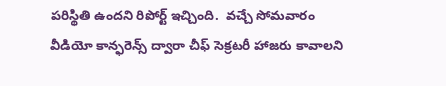పరిస్థితి ఉందని రిపోర్ట్ ఇచ్చింది.  వచ్చే సోమవారం వీడియో కాన్ఫరెన్స్ ద్వారా చీఫ్‌ సెక్రటరీ హాజరు కావాలని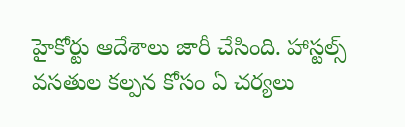హైకోర్టు ఆదేశాలు జారీ చేసింది. హాస్టల్స్ వసతుల కల్పన కోసం ఏ చర్యలు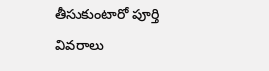తీసుకుంటారో పూర్తి వివరాలు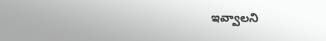ఇవ్వాలని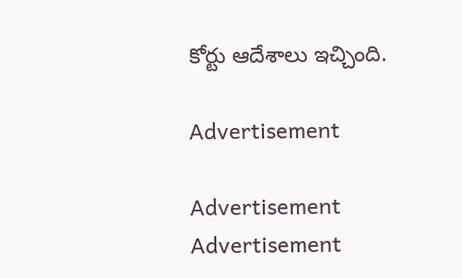కోర్టు ఆదేశాలు ఇచ్చింది.

Advertisement

Advertisement
Advertisement